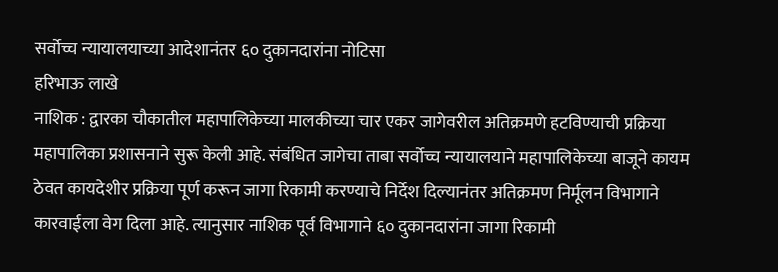सर्वोच्च न्यायालयाच्या आदेशानंतर ६० दुकानदारांना नोटिसा
हरिभाऊ लाखे
नाशिक : द्वारका चौकातील महापालिकेच्या मालकीच्या चार एकर जागेवरील अतिक्रमणे हटविण्याची प्रक्रिया महापालिका प्रशासनाने सुरू केली आहे. संबंधित जागेचा ताबा सर्वोच्च न्यायालयाने महापालिकेच्या बाजूने कायम ठेवत कायदेशीर प्रक्रिया पूर्ण करून जागा रिकामी करण्याचे निर्देश दिल्यानंतर अतिक्रमण निर्मूलन विभागाने कारवाईला वेग दिला आहे. त्यानुसार नाशिक पूर्व विभागाने ६० दुकानदारांना जागा रिकामी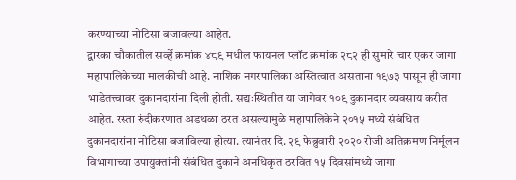करण्याच्या नोटिसा बजावल्या आहेत.
द्वारका चौकातील सर्व्हे क्रमांक ४८९ मधील फायनल प्लॉट क्रमांक २८२ ही सुमारे चार एकर जागा महापालिकेच्या मालकीची आहे. नाशिक नगरपालिका अस्तित्वात असताना १९७३ पासून ही जागा भाडेतत्त्वावर दुकानदारांना दिली होती. सद्यःस्थितीत या जागेवर १०९ दुकानदार व्यवसाय करीत आहेत. रस्ता रुंदीकरणात अडथळा ठरत असल्यामुळे महापालिकेने २०१५ मध्ये संबंधित दुकानदारांना नोटिसा बजाविल्या होत्या. त्यानंतर दि. २९ फेब्रुवारी २०२० रोजी अतिक्रमण निर्मूलन विभागाच्या उपायुक्तांनी संबंधित दुकाने अनधिकृत ठरवित १५ दिवसांमध्ये जागा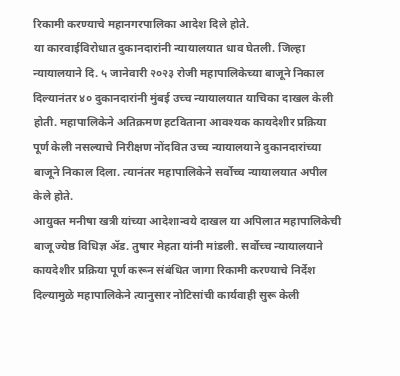रिकामी करण्याचे महानगरपालिका आदेश दिले होते.
या कारवाईविरोधात दुकानदारांनी न्यायालयात धाव घेतली. जिल्हा न्यायालयाने दि. ५ जानेवारी २०२३ रोजी महापालिकेच्या बाजूने निकाल दिल्यानंतर ४० दुकानदारांनी मुंबई उच्च न्यायालयात याचिका दाखल केली होती. महापालिकेने अतिक्रमण हटविताना आवश्यक कायदेशीर प्रक्रिया पूर्ण केली नसल्याचे निरीक्षण नोंदवित उच्च न्यायालयाने दुकानदारांच्या बाजूने निकाल दिला. त्यानंतर महापालिकेने सर्वोच्च न्यायालयात अपील केले होते.
आयुक्त मनीषा खत्री यांच्या आदेशान्वये दाखल या अपिलात महापालिकेची बाजू ज्येष्ठ विधिज्ञ ॲड. तुषार मेहता यांनी मांडली. सर्वोच्च न्यायालयाने कायदेशीर प्रक्रिया पूर्ण करून संबंधित जागा रिकामी करण्याचे निर्देश दिल्यामुळे महापालिकेने त्यानुसार नोटिसांची कार्यवाही सुरू केली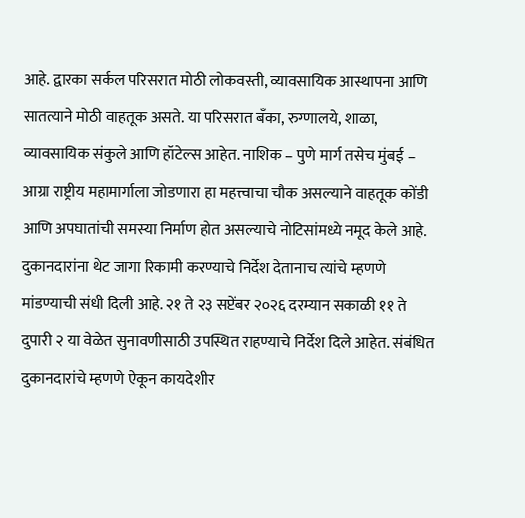आहे. द्वारका सर्कल परिसरात मोठी लोकवस्ती, व्यावसायिक आस्थापना आणि सातत्याने मोठी वाहतूक असते. या परिसरात बँका, रुग्णालये, शाळा, व्यावसायिक संकुले आणि हॉटेल्स आहेत. नाशिक – पुणे मार्ग तसेच मुंबई – आग्रा राष्ट्रीय महामार्गाला जोडणारा हा महत्त्वाचा चौक असल्याने वाहतूक कोंडी आणि अपघातांची समस्या निर्माण होत असल्याचे नोटिसांमध्ये नमूद केले आहे.
दुकानदारांना थेट जागा रिकामी करण्याचे निर्देश देतानाच त्यांचे म्हणणे मांडण्याची संधी दिली आहे. २१ ते २३ सप्टेंबर २०२६ दरम्यान सकाळी ११ ते दुपारी २ या वेळेत सुनावणीसाठी उपस्थित राहण्याचे निर्देश दिले आहेत. संबंधित दुकानदारांचे म्हणणे ऐकून कायदेशीर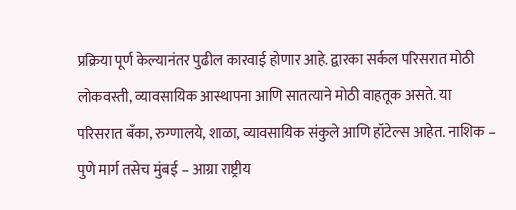प्रक्रिया पूर्ण केल्यानंतर पुढील कारवाई होणार आहे. द्वारका सर्कल परिसरात मोठी लोकवस्ती, व्यावसायिक आस्थापना आणि सातत्याने मोठी वाहतूक असते. या परिसरात बँका, रुग्णालये, शाळा, व्यावसायिक संकुले आणि हॉटेल्स आहेत. नाशिक – पुणे मार्ग तसेच मुंबई – आग्रा राष्ट्रीय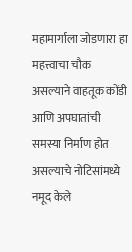महामार्गाला जोडणारा हा महत्त्वाचा चौक असल्याने वाहतूक कोंडी आणि अपघातांची समस्या निर्माण होत असल्याचे नोटिसांमध्ये नमूद केले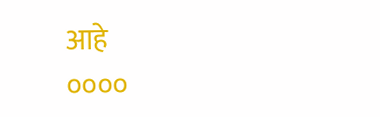आहे
००००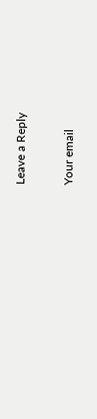Leave a Reply

Your email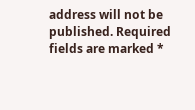address will not be published. Required fields are marked *